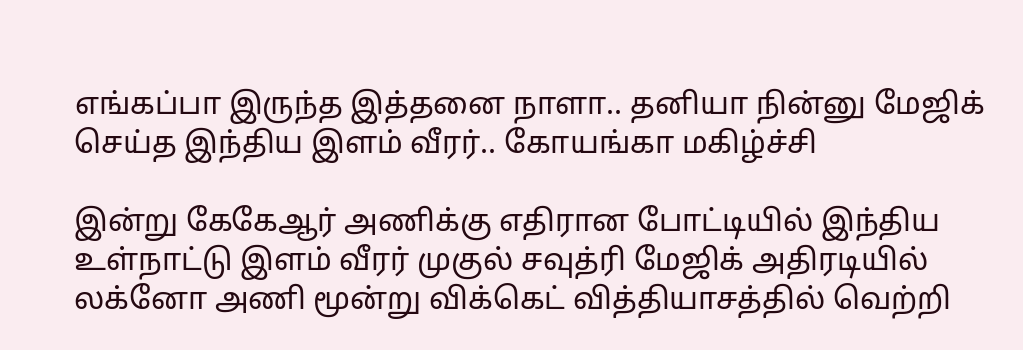எங்கப்பா இருந்த இத்தனை நாளா.. தனியா நின்னு மேஜிக் செய்த இந்திய இளம் வீரர்.. கோயங்கா மகிழ்ச்சி

இன்று கேகேஆர் அணிக்கு எதிரான போட்டியில் இந்திய உள்நாட்டு இளம் வீரர் முகுல் சவுத்ரி மேஜிக் அதிரடியில் லக்னோ அணி மூன்று விக்கெட் வித்தியாசத்தில் வெற்றி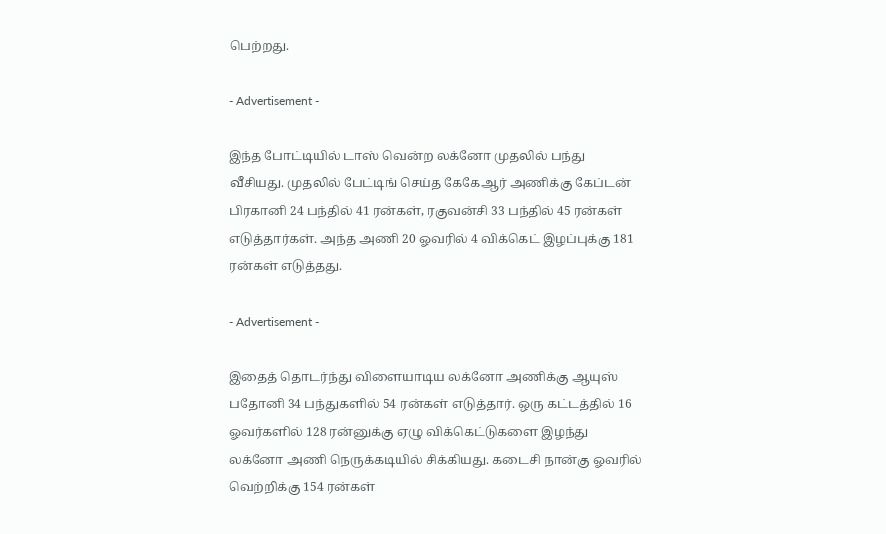பெற்றது.

- Advertisement -

இந்த போட்டியில் டாஸ் வென்ற லக்னோ முதலில் பந்து வீசியது. முதலில் பேட்டிங் செய்த கேகேஆர் அணிக்கு கேப்டன் பிரகானி 24 பந்தில் 41 ரன்கள், ரகுவன்சி 33 பந்தில் 45 ரன்கள் எடுத்தார்கள். அந்த அணி 20 ஓவரில் 4 விக்கெட் இழப்புக்கு 181 ரன்கள் எடுத்தது.

- Advertisement -

இதைத் தொடர்ந்து விளையாடிய லக்னோ அணிக்கு ஆயுஸ் பதோனி 34 பந்துகளில் 54 ரன்கள் எடுத்தார். ஒரு கட்டத்தில் 16 ஓவர்களில் 128 ரன்னுக்கு ஏழு விக்கெட்டுகளை இழந்து லக்னோ அணி நெருக்கடியில் சிக்கியது. கடைசி நான்கு ஓவரில் வெற்றிக்கு 154 ரன்கள்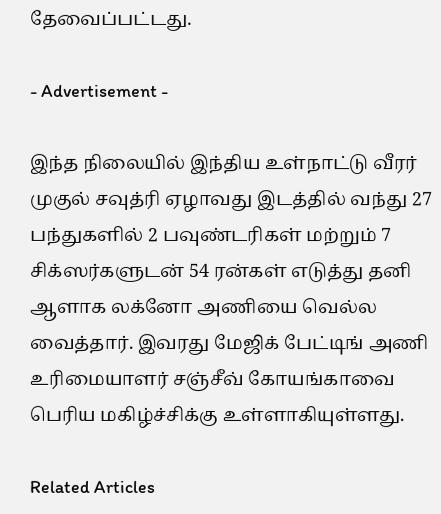தேவைப்பட்டது.

- Advertisement -

இந்த நிலையில் இந்திய உள்நாட்டு வீரர் முகுல் சவுத்ரி ஏழாவது இடத்தில் வந்து 27 பந்துகளில் 2 பவுண்டரிகள் மற்றும் 7 சிக்ஸர்களுடன் 54 ரன்கள் எடுத்து தனி ஆளாக லக்னோ அணியை வெல்ல வைத்தார். இவரது மேஜிக் பேட்டிங் அணி உரிமையாளர் சஞ்சீவ் கோயங்காவை பெரிய மகிழ்ச்சிக்கு உள்ளாகியுள்ளது.

Related Articles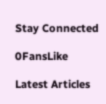Stay Connected

0FansLike

Latest Articles